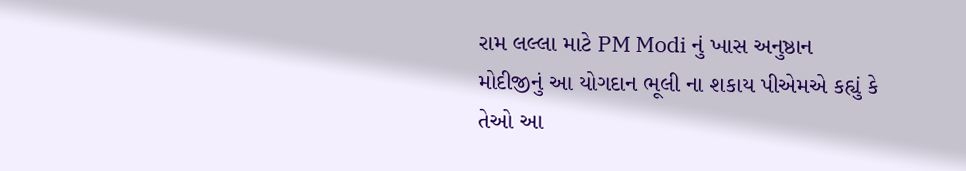રામ લલ્લા માટે PM Modi નું ખાસ અનુષ્ઠાન
મોદીજીનું આ યોગદાન ભૂલી ના શકાય પીએમએ કહ્યું કે તેઓ આ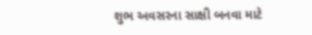શુભ અવસરના સાક્ષી બનવા માટે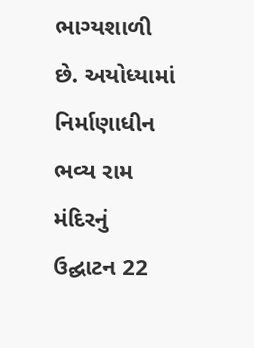ભાગ્યશાળી છે. અયોધ્યામાં નિર્માણાધીન ભવ્ય રામ મંદિરનું ઉદ્ઘાટન 22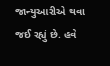જાન્યુઆરીએ થવા જઈ રહ્યું છે. હવે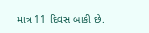માત્ર 11 દિવસ બાકી છે.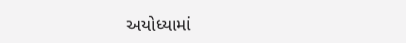અયોધ્યામાં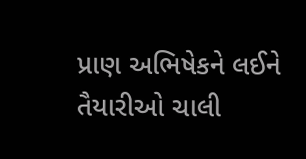પ્રાણ અભિષેકને લઈને તૈયારીઓ ચાલી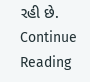રહી છે.
Continue Reading